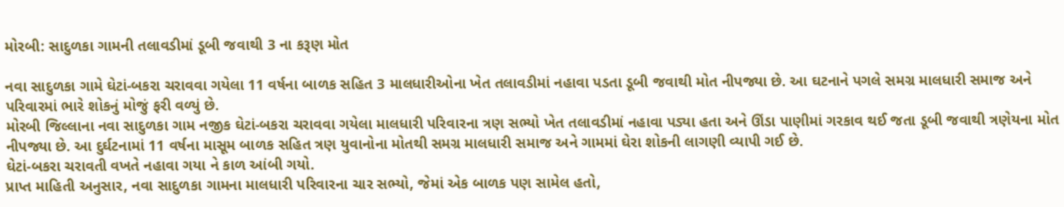મોરબી: સાદુળકા ગામની તલાવડીમાં ડૂબી જવાથી 3 ના કરૂણ મોત

નવા સાદુળકા ગામે ઘેટાં-બકરા ચરાવવા ગયેલા 11 વર્ષના બાળક સહિત 3 માલધારીઓના ખેત તલાવડીમાં નહાવા પડતા ડૂબી જવાથી મોત નીપજ્યા છે. આ ઘટનાને પગલે સમગ્ર માલધારી સમાજ અને પરિવારમાં ભારે શોકનું મોજું ફરી વળ્યું છે.
મોરબી જિલ્લાના નવા સાદુળકા ગામ નજીક ઘેટાં-બકરા ચરાવવા ગયેલા માલધારી પરિવારના ત્રણ સભ્યો ખેત તલાવડીમાં નહાવા પડ્યા હતા અને ઊંડા પાણીમાં ગરકાવ થઈ જતા ડૂબી જવાથી ત્રણેયના મોત નીપજ્યા છે. આ દુર્ઘટનામાં 11 વર્ષના માસૂમ બાળક સહિત ત્રણ યુવાનોના મોતથી સમગ્ર માલધારી સમાજ અને ગામમાં ઘેરા શોકની લાગણી વ્યાપી ગઈ છે.
ઘેટાં-બકરા ચરાવતી વખતે નહાવા ગયા ને કાળ આંબી ગયો.
પ્રાપ્ત માહિતી અનુસાર, નવા સાદુળકા ગામના માલધારી પરિવારના ચાર સભ્યો, જેમાં એક બાળક પણ સામેલ હતો,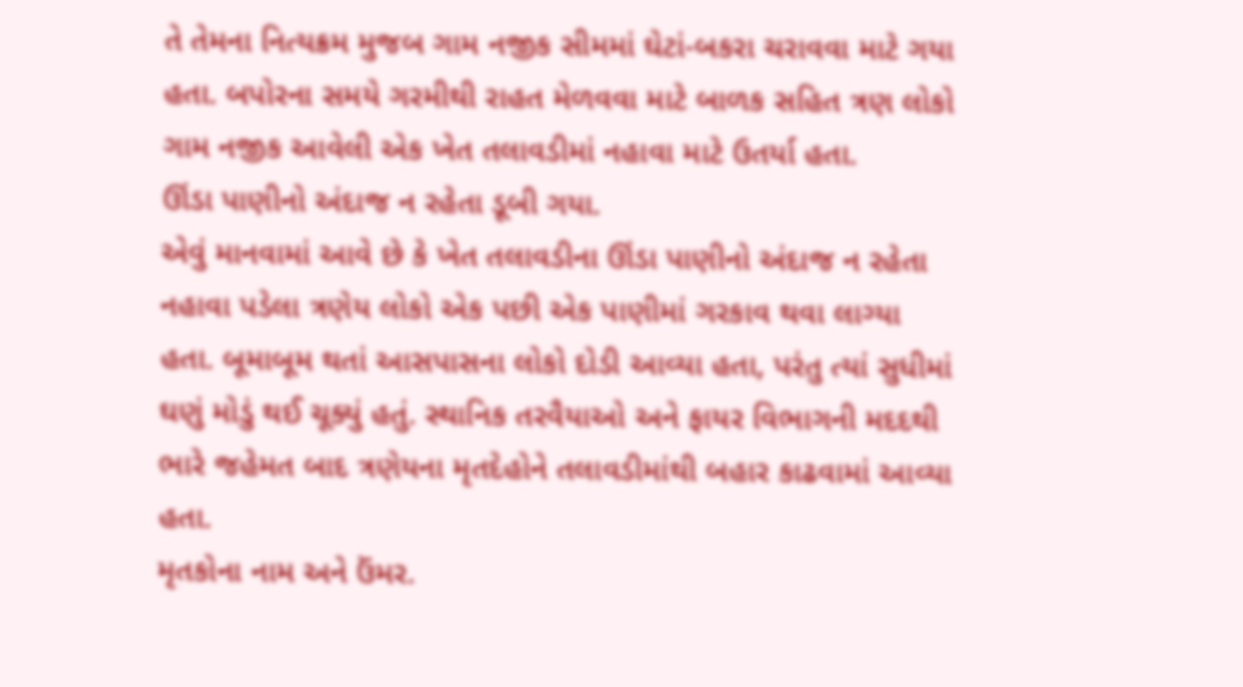તે તેમના નિત્યક્રમ મુજબ ગામ નજીક સીમમાં ઘેટાં-બકરા ચરાવવા માટે ગયા હતા. બપોરના સમયે ગરમીથી રાહત મેળવવા માટે બાળક સહિત ત્રણ લોકો ગામ નજીક આવેલી એક ખેત તલાવડીમાં નહાવા માટે ઉતર્યા હતા.
ઊંડા પાણીનો અંદાજ ન રહેતા ડૂબી ગયા.
એવું માનવામાં આવે છે કે ખેત તલાવડીના ઊંડા પાણીનો અંદાજ ન રહેતા નહાવા પડેલા ત્રણેય લોકો એક પછી એક પાણીમાં ગરકાવ થવા લાગ્યા હતા. બૂમાબૂમ થતાં આસપાસના લોકો દોડી આવ્યા હતા, પરંતુ ત્યાં સુધીમાં ઘણું મોડું થઈ ચૂક્યું હતું. સ્થાનિક તરવૈયાઓ અને ફાયર વિભાગની મદદથી ભારે જહેમત બાદ ત્રણેયના મૃતદેહોને તલાવડીમાંથી બહાર કાઢવામાં આવ્યા હતા.
મૃતકોના નામ અને ઉંમર.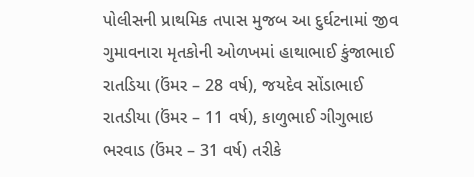પોલીસની પ્રાથમિક તપાસ મુજબ આ દુર્ઘટનામાં જીવ ગુમાવનારા મૃતકોની ઓળખમાં હાથાભાઈ કુંજાભાઈ રાતડિયા (ઉંમર – 28 વર્ષ), જયદેવ સોંડાભાઈ રાતડીયા (ઉંમર – 11 વર્ષ), કાળુભાઈ ગીગુભાઇ ભરવાડ (ઉંમર – 31 વર્ષ) તરીકે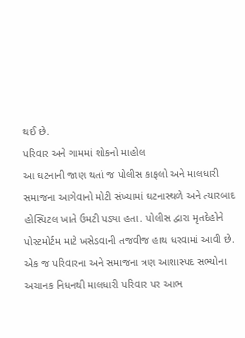થઈ છે.
પરિવાર અને ગામમાં શોકનો માહોલ
આ ઘટનાની જાણ થતાં જ પોલીસ કાફલો અને માલધારી સમાજના આગેવાનો મોટી સંખ્યામાં ઘટનાસ્થળે અને ત્યારબાદ હોસ્પિટલ ખાતે ઉમટી પડ્યા હતા. પોલીસ દ્વારા મૃતદેહોને પોસ્ટમોર્ટમ માટે ખસેડવાની તજવીજ હાથ ધરવામાં આવી છે. એક જ પરિવારના અને સમાજના ત્રણ આશાસ્પદ સભ્યોના અચાનક નિધનથી માલધારી પરિવાર પર આભ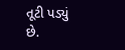તૂટી પડ્યું છે.